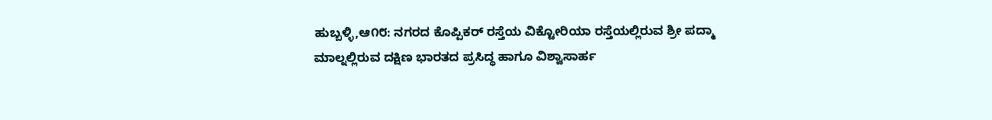ಹುಬ್ಬಳ್ಳಿ,ಆ೧೮: ನಗರದ ಕೊಪ್ಪಿಕರ್ ರಸ್ತೆಯ ವಿಕ್ಟೋರಿಯಾ ರಸ್ತೆಯಲ್ಲಿರುವ ಶ್ರೀ ಪದ್ಮಾ ಮಾಲ್ನಲ್ಲಿರುವ ದಕ್ಷಿಣ ಭಾರತದ ಪ್ರಸಿದ್ಧ ಹಾಗೂ ವಿಶ್ವಾಸಾರ್ಹ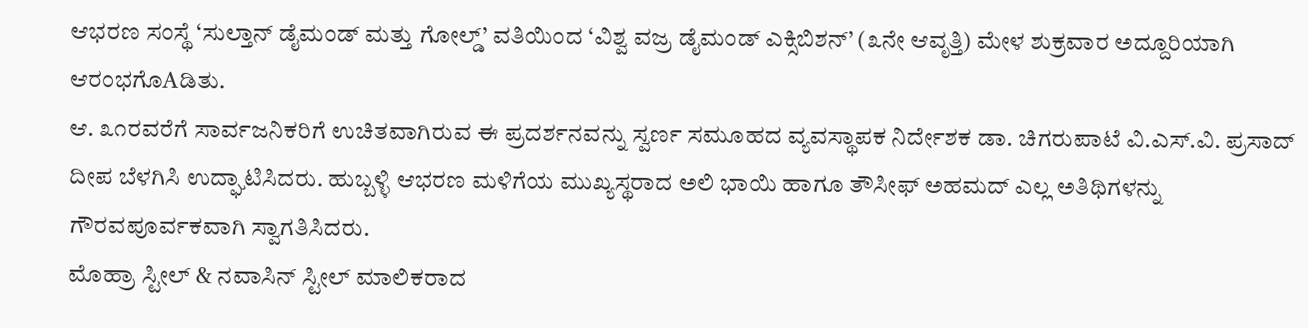ಆಭರಣ ಸಂಸ್ಥೆ ‘ಸುಲ್ತಾನ್ ಡೈಮಂಡ್ ಮತ್ತು ಗೋಲ್ಡ್’ ವತಿಯಿಂದ ‘ವಿಶ್ವ ವಜ್ರ ಡೈಮಂಡ್ ಎಕ್ಸಿಬಿಶನ್’ (೩ನೇ ಆವೃತ್ತಿ) ಮೇಳ ಶುಕ್ರವಾರ ಅದ್ದೂರಿಯಾಗಿ ಆರಂಭಗೊAಡಿತು.
ಆ. ೩೧ರವರೆಗೆ ಸಾರ್ವಜನಿಕರಿಗೆ ಉಚಿತವಾಗಿರುವ ಈ ಪ್ರದರ್ಶನವನ್ನು ಸ್ವರ್ಣ ಸಮೂಹದ ವ್ಯವಸ್ಥಾಪಕ ನಿರ್ದೇಶಕ ಡಾ. ಚಿಗರುಪಾಟೆ ವಿ.ಎಸ್.ವಿ. ಪ್ರಸಾದ್ ದೀಪ ಬೆಳಗಿಸಿ ಉದ್ಘಾಟಿಸಿದರು. ಹುಬ್ಬಳ್ಳಿ ಆಭರಣ ಮಳಿಗೆಯ ಮುಖ್ಯಸ್ಥರಾದ ಅಲಿ ಭಾಯಿ ಹಾಗೂ ತೌಸೀಫ್ ಅಹಮದ್ ಎಲ್ಲ ಅತಿಥಿಗಳನ್ನು ಗೌರವಪೂರ್ವಕವಾಗಿ ಸ್ವಾಗತಿಸಿದರು.
ಮೊಹ್ರಾ ಸ್ಟೀಲ್ & ನವಾಸಿನ್ ಸ್ಟೀಲ್ ಮಾಲಿಕರಾದ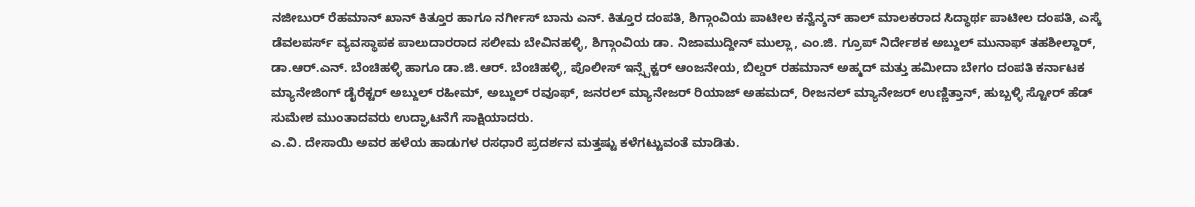ನಜೀಬುರ್ ರೆಹಮಾನ್ ಖಾನ್ ಕಿತ್ತೂರ ಹಾಗೂ ನರ್ಗೀಸ್ ಬಾನು ಎನ್. ಕಿತ್ತೂರ ದಂಪತಿ, ಶಿಗ್ಗಾಂವಿಯ ಪಾಟೀಲ ಕನ್ವೆನ್ಶನ್ ಹಾಲ್ ಮಾಲಕರಾದ ಸಿದ್ಧಾರ್ಥ ಪಾಟೀಲ ದಂಪತಿ, ಎಸ್ಕೆ ಡೆವಲಪರ್ಸ್ ವ್ಯವಸ್ಥಾಪಕ ಪಾಲುದಾರರಾದ ಸಲೀಮ ಬೇವಿನಹಳ್ಳಿ, ಶಿಗ್ಗಾಂವಿಯ ಡಾ. ನಿಜಾಮುದ್ದೀನ್ ಮುಲ್ಲಾ, ಎಂ.ಜಿ. ಗ್ರೂಪ್ ನಿರ್ದೇಶಕ ಅಬ್ದುಲ್ ಮುನಾಫ್ ತಹಶೀಲ್ದಾರ್, ಡಾ.ಆರ್.ಎನ್. ಬೆಂಚಿಹಳ್ಳಿ ಹಾಗೂ ಡಾ.ಜಿ.ಆರ್. ಬೆಂಚಿಹಳ್ಳಿ, ಪೊಲೀಸ್ ಇನ್ಸ್ಪೆಕ್ಟರ್ ಆಂಜನೇಯ, ಬಿಲ್ಡರ್ ರಹಮಾನ್ ಅಹ್ಮದ್ ಮತ್ತು ಹಮೀದಾ ಬೇಗಂ ದಂಪತಿ ಕರ್ನಾಟಕ ಮ್ಯಾನೇಜಿಂಗ್ ಡೈರೆಕ್ಟರ್ ಅಬ್ದುಲ್ ರಹೀಮ್, ಅಬ್ದುಲ್ ರವೂಫ್, ಜನರಲ್ ಮ್ಯಾನೇಜರ್ ರಿಯಾಜ್ ಅಹಮದ್, ರೀಜನಲ್ ಮ್ಯಾನೇಜರ್ ಉಣ್ಣಿತ್ತಾನ್, ಹುಬ್ಬಳ್ಳಿ ಸ್ಟೋರ್ ಹೆಡ್ ಸುಮೇಶ ಮುಂತಾದವರು ಉದ್ಘಾಟನೆಗೆ ಸಾಕ್ಷಿಯಾದರು.
ಎ.ವಿ. ದೇಸಾಯಿ ಅವರ ಹಳೆಯ ಹಾಡುಗಳ ರಸಧಾರೆ ಪ್ರದರ್ಶನ ಮತ್ತಷ್ಟು ಕಳೆಗಟ್ಟುವಂತೆ ಮಾಡಿತು.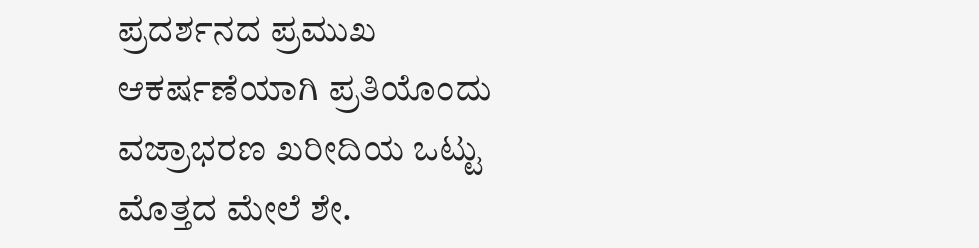ಪ್ರದರ್ಶನದ ಪ್ರಮುಖ ಆಕರ್ಷಣೆಯಾಗಿ ಪ್ರತಿಯೊಂದು ವಜ್ರಾಭರಣ ಖರೀದಿಯ ಒಟ್ಟು ಮೊತ್ತದ ಮೇಲೆ ಶೇ.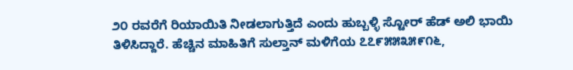೨೦ ರವರೆಗೆ ರಿಯಾಯಿತಿ ನೀಡಲಾಗುತ್ತಿದೆ ಎಂದು ಹುಬ್ಬಳ್ಳಿ ಸ್ಟೋರ್ ಹೆಡ್ ಅಲಿ ಭಾಯಿ ತಿಳಿಸಿದ್ದಾರೆ. ಹೆಚ್ಚಿನ ಮಾಹಿತಿಗೆ ಸುಲ್ತಾನ್ ಮಳಿಗೆಯ ೭೭೯೫೫೩೫೯೧೬,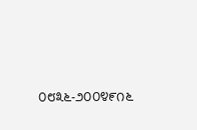೦೮೩೬-೨೦೦೪೯೧೬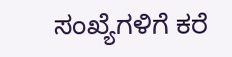ಸಂಖ್ಯೆಗಳಿಗೆ ಕರೆ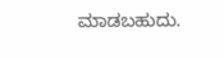ಮಾಡಬಹುದು.